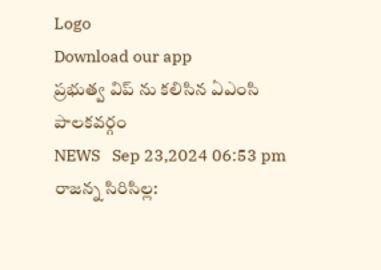Logo
Download our app
ప్రభుత్వ విప్ ను కలిసిన ఏఎంసి పాలకవర్గం
NEWS   Sep 23,2024 06:53 pm
రాజన్న సిరిసిల్ల: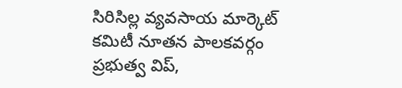సిరిసిల్ల వ్యవసాయ మార్కెట్ కమిటీ నూతన పాలకవర్గం ప్రభుత్వ విప్,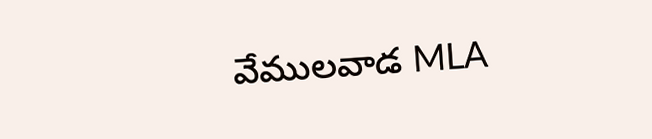వేములవాడ MLA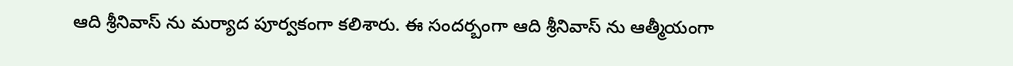ఆది శ్రీనివాస్ ను మర్యాద పూర్వకంగా కలిశారు. ఈ సందర్బంగా ఆది శ్రీనివాస్ ను ఆత్మీయంగా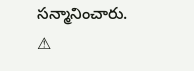సన్మానించారు.
⚠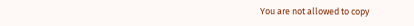You are not allowed to copy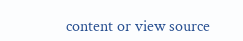content or view source